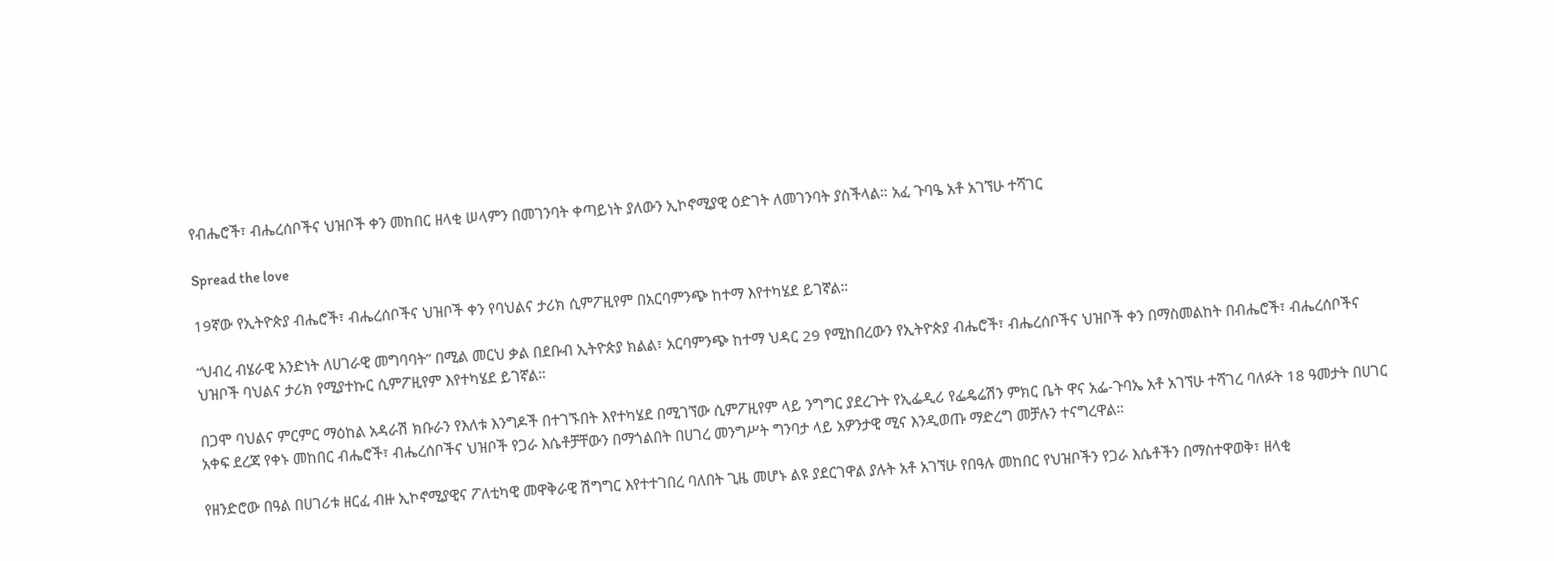የብሔሮች፣ ብሔረሰቦችና ህዝቦች ቀን መከበር ዘላቂ ሠላምን በመገንባት ቀጣይነት ያለውን ኢኮኖሚያዊ ዕድገት ለመገንባት ያስችላል። አፈ ጉባዔ አቶ አገኘሁ ተሻገር

Spread the love

19ኛው የኢትዮጵያ ብሔሮች፣ ብሔረሰቦችና ህዝቦች ቀን የባህልና ታሪክ ሲምፖዚየም በአርባምንጭ ከተማ እየተካሄደ ይገኛል።

“ህብረ ብሄራዊ አንድነት ለሀገራዊ መግባባት” በሚል መርህ ቃል በደቡብ ኢትዮጵያ ክልል፣ አርባምንጭ ከተማ ህዳር 29 የሚከበረውን የኢትዮጵያ ብሔሮች፣ ብሔረሰቦችና ህዝቦች ቀን በማስመልከት በብሔሮች፣ ብሔረሰቦችና ህዝቦች ባህልና ታሪክ የሚያተኩር ሲምፖዚየም እየተካሄደ ይገኛል።

በጋሞ ባህልና ምርምር ማዕከል አዳራሽ ክቡራን የእለቱ እንግዶች በተገኙበት እየተካሄደ በሚገኘው ሲምፖዚየም ላይ ንግግር ያደረጉት የኢፌዲሪ የፌዴሬሽን ምክር ቤት ዋና አፌ-ጉባኤ አቶ አገኘሁ ተሻገረ ባለፉት 18 ዓመታት በሀገር አቀፍ ደረጃ የቀኑ መከበር ብሔሮች፣ ብሔረሰቦችና ህዝቦች የጋራ እሴቶቻቸውን በማጎልበት በሀገረ መንግሥት ግንባታ ላይ አዎንታዊ ሚና እንዲወጡ ማድረግ መቻሉን ተናግረዋል።

የዘንድሮው በዓል በሀገሪቱ ዘርፈ ብዙ ኢኮኖሚያዊና ፖለቲካዊ መዋቅራዊ ሽግግር እየተተገበረ ባለበት ጊዜ መሆኑ ልዩ ያደርገዋል ያሉት አቶ አገኘሁ የበዓሉ መከበር የህዝቦችን የጋራ እሴቶችን በማስተዋወቅ፣ ዘላቂ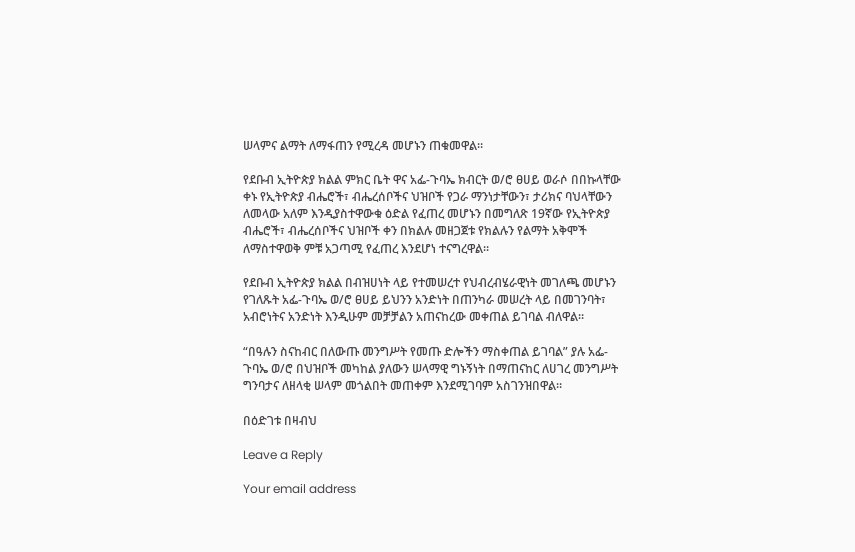ሠላምና ልማት ለማፋጠን የሚረዳ መሆኑን ጠቁመዋል።

የደቡብ ኢትዮጵያ ክልል ምክር ቤት ዋና አፌ-ጉባኤ ክብርት ወ/ሮ ፀሀይ ወራሶ በበኩላቸው ቀኑ የኢትዮጵያ ብሔሮች፣ ብሔረሰቦችና ህዝቦች የጋራ ማንነታቸውን፣ ታሪክና ባህላቸውን ለመላው አለም እንዲያስተዋውቁ ዕድል የፈጠረ መሆኑን በመግለጽ 19ኛው የኢትዮጵያ ብሔሮች፣ ብሔረሰቦችና ህዝቦች ቀን በክልሉ መዘጋጀቱ የክልሉን የልማት አቅሞች ለማስተዋወቅ ምቹ አጋጣሚ የፈጠረ እንደሆነ ተናግረዋል።

የደቡብ ኢትዮጵያ ክልል በብዝሀነት ላይ የተመሠረተ የህብረብሄራዊነት መገለጫ መሆኑን የገለጹት አፌ-ጉባኤ ወ/ሮ ፀሀይ ይህንን አንድነት በጠንካራ መሠረት ላይ በመገንባት፣ አብሮነትና አንድነት እንዲሁም መቻቻልን አጠናከረው መቀጠል ይገባል ብለዋል።

“በዓሉን ስናከብር በለውጡ መንግሥት የመጡ ድሎችን ማስቀጠል ይገባል” ያሉ አፌ-ጉባኤ ወ/ሮ በህዝቦች መካከል ያለውን ሠላማዊ ግኑኝነት በማጠናከር ለሀገረ መንግሥት ግንባታና ለዘላቂ ሠላም መጎልበት መጠቀም እንደሚገባም አስገንዝበዋል።

በዕድገቱ በዛብህ

Leave a Reply

Your email address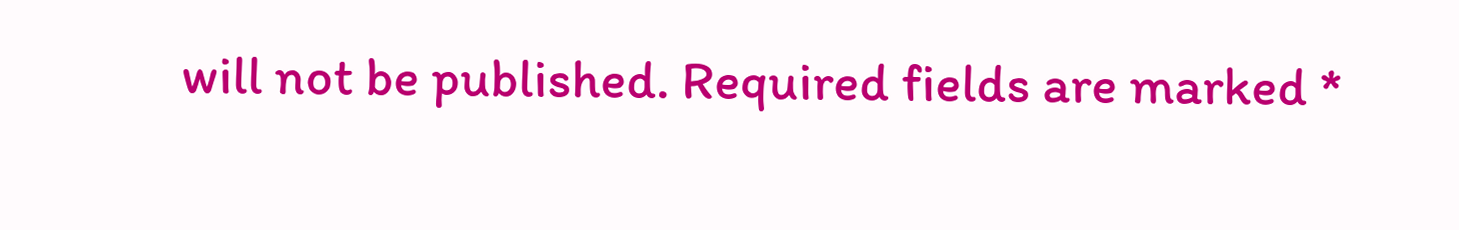will not be published. Required fields are marked *